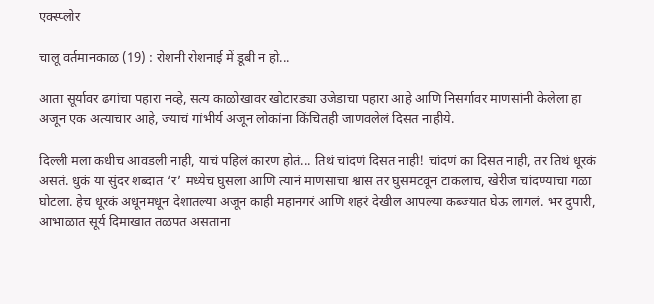एक्स्प्लोर

चालू वर्तमानकाळ (19) : रोशनी रोशनाई में डूबी न हो...

आता सूर्यावर ढगांचा पहारा नव्हे, सत्य काळोखावर खोटारड्या उजेडाचा पहारा आहे आणि निसर्गावर माणसांनी केलेला हा अजून एक अत्याचार आहे, ज्याचं गांभीर्य अजून लोकांना किंचितही जाणवलेलं दिसत नाहीये.

दिल्ली मला कधीच आवडली नाही, याचं पहिलं कारण होतं... तिथं चांदणं दिसत नाही! चांदणं का दिसत नाही, तर तिथं धूरकं असतं. धुकं या सुंदर शब्दात ‘र’ मध्येच घुसला आणि त्यानं माणसाचा श्वास तर घुसमटवून टाकलाच, खेरीज चांदण्याचा गळा घोटला. हेच धूरकं अधूनमधून देशातल्या अजून काही महानगरं आणि शहरं देखील आपल्या कब्ज्यात घेऊ लागलं. भर दुपारी, आभाळात सूर्य दिमाखात तळपत असताना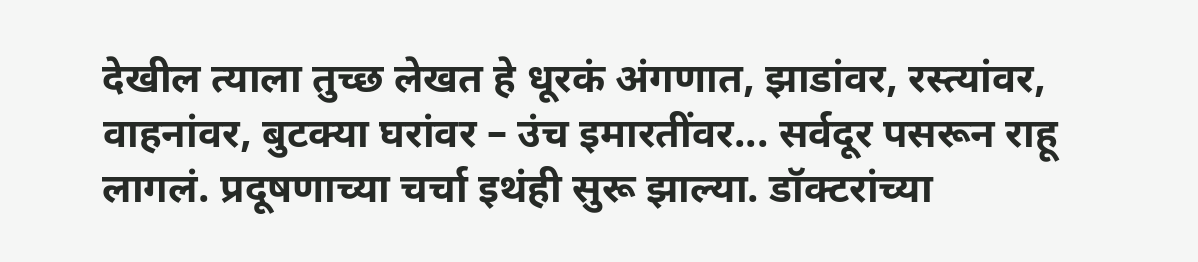देखील त्याला तुच्छ लेखत हे धूरकं अंगणात, झाडांवर, रस्त्यांवर, वाहनांवर, बुटक्या घरांवर – उंच इमारतींवर... सर्वदूर पसरून राहू लागलं. प्रदूषणाच्या चर्चा इथंही सुरू झाल्या. डॉक्टरांच्या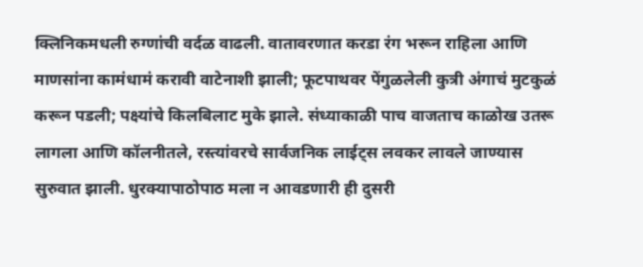क्लिनिकमधली रुग्णांची वर्दळ वाढली. वातावरणात करडा रंग भरून राहिला आणि माणसांना कामंधामं करावी वाटेनाशी झाली; फूटपाथवर पेंगुळलेली कुत्री अंगाचं मुटकुळं करून पडली; पक्ष्यांचे किलबिलाट मुके झाले. संध्याकाळी पाच वाजताच काळोख उतरू लागला आणि कॉलनीतले, रस्त्यांवरचे सार्वजनिक लाईट्स लवकर लावले जाण्यास सुरुवात झाली. धुरक्यापाठोपाठ मला न आवडणारी ही दुसरी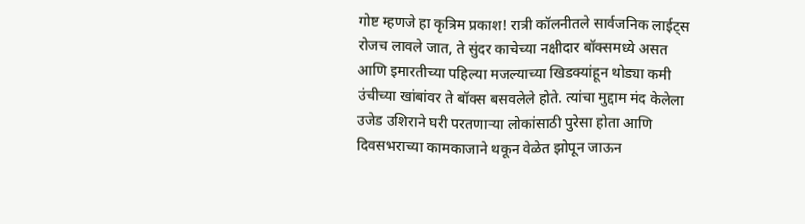गोष्ट म्हणजे हा कृत्रिम प्रकाश! रात्री कॉलनीतले सार्वजनिक लाईट्स रोजच लावले जात, ते सुंदर काचेच्या नक्षीदार बॉक्समध्ये असत आणि इमारतीच्या पहिल्या मजल्याच्या खिडक्यांहून थोड्या कमी उंचीच्या खांबांवर ते बॉक्स बसवलेले होते. त्यांचा मुद्दाम मंद केलेला उजेड उशिराने घरी परतणाऱ्या लोकांसाठी पुरेसा होता आणि दिवसभराच्या कामकाजाने थकून वेळेत झोपून जाऊन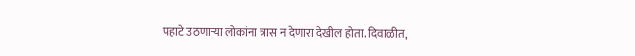पहाटे उठणाऱ्या लोकांना त्रास न देणारा देखील होता. दिवाळीत,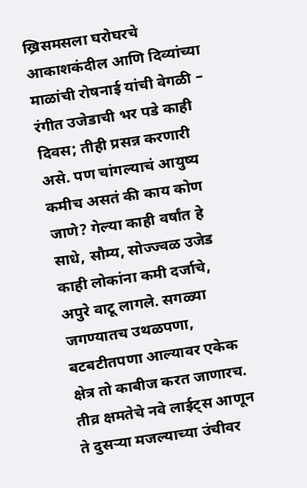ख्रिसमसला घरोघरचे आकाशकंदील आणि दिव्यांच्या माळांची रोषनाई यांची वेगळी – रंगीत उजेडाची भर पडे काही दिवस; तीही प्रसन्न करणारी असे. पण चांगल्याचं आयुष्य कमीच असतं की काय कोण जाणे? गेल्या काही वर्षांत हे साधे, सौम्य, सोज्ज्वळ उजेड काही लोकांना कमी दर्जाचे, अपुरे वाटू लागले. सगळ्या जगण्यातच उथळपणा, बटबटीतपणा आल्यावर एकेक क्षेत्र तो काबीज करत जाणारच. तीव्र क्षमतेचे नवे लाईट्स आणून ते दुसऱ्या मजल्याच्या उंचीवर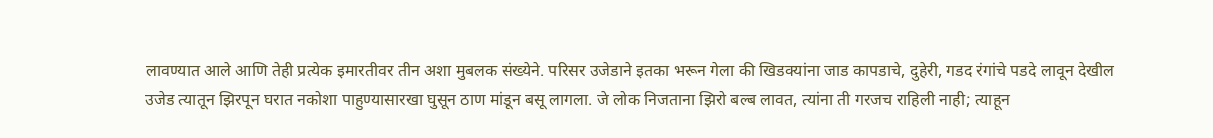लावण्यात आले आणि तेही प्रत्येक इमारतीवर तीन अशा मुबलक संख्येने. परिसर उजेडाने इतका भरून गेला की खिडक्यांना जाड कापडाचे, दुहेरी, गडद रंगांचे पडदे लावून देखील उजेड त्यातून झिरपून घरात नकोशा पाहुण्यासारखा घुसून ठाण मांडून बसू लागला. जे लोक निजताना झिरो बल्ब लावत, त्यांना ती गरजच राहिली नाही; त्याहून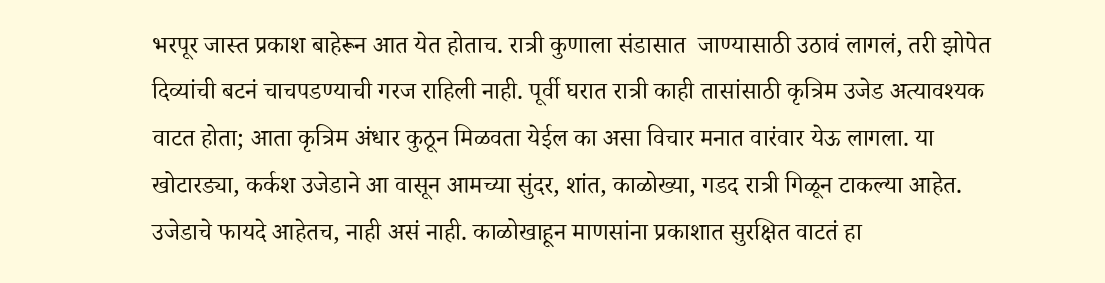भरपूर जास्त प्रकाश बाहेरून आत येत होताच. रात्री कुणाला संडासात  जाण्यासाठी उठावं लागलं, तरी झोपेत दिव्यांची बटनं चाचपडण्याची गरज राहिली नाही. पूर्वी घरात रात्री काही तासांसाठी कृत्रिम उजेड अत्यावश्यक वाटत होता; आता कृत्रिम अंधार कुठून मिळवता येईल का असा विचार मनात वारंवार येऊ लागला. या खोटारड्या, कर्कश उजेडाने आ वासून आमच्या सुंदर, शांत, काळोख्या, गडद रात्री गिळून टाकल्या आहेत. उजेडाचे फायदे आहेतच, नाही असं नाही. काळोखाहून माणसांना प्रकाशात सुरक्षित वाटतं हा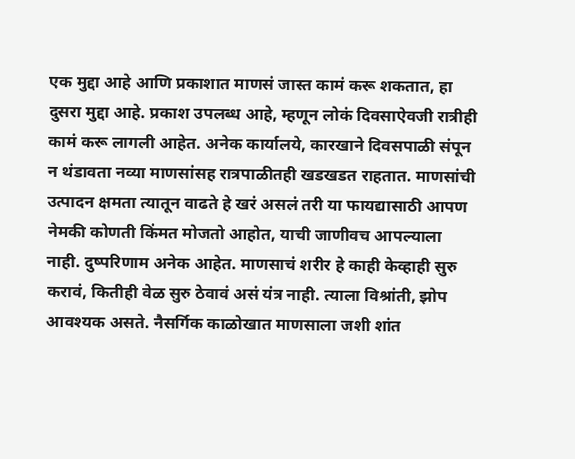एक मुद्दा आहे आणि प्रकाशात माणसं जास्त कामं करू शकतात, हा दुसरा मुद्दा आहे. प्रकाश उपलब्ध आहे, म्हणून लोकं दिवसाऐवजी रात्रीही कामं करू लागली आहेत. अनेक कार्यालये, कारखाने दिवसपाळी संपून न थंडावता नव्या माणसांसह रात्रपाळीतही खडखडत राहतात. माणसांची उत्पादन क्षमता त्यातून वाढते हे खरं असलं तरी या फायद्यासाठी आपण नेमकी कोणती किंमत मोजतो आहोत, याची जाणीवच आपल्याला नाही. दुष्परिणाम अनेक आहेत. माणसाचं शरीर हे काही केव्हाही सुरु करावं, कितीही वेळ सुरु ठेवावं असं यंत्र नाही. त्याला विश्रांती, झोप आवश्यक असते. नैसर्गिक काळोखात माणसाला जशी शांत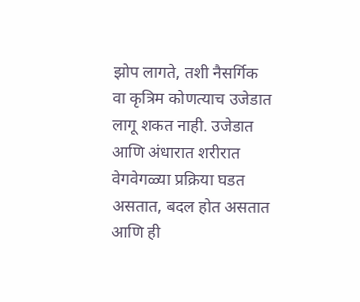झोप लागते, तशी नैसर्गिक वा कृत्रिम कोणत्याच उजेडात लागू शकत नाही. उजेडात आणि अंधारात शरीरात वेगवेगळ्या प्रक्रिया घडत असतात, बदल होत असतात आणि ही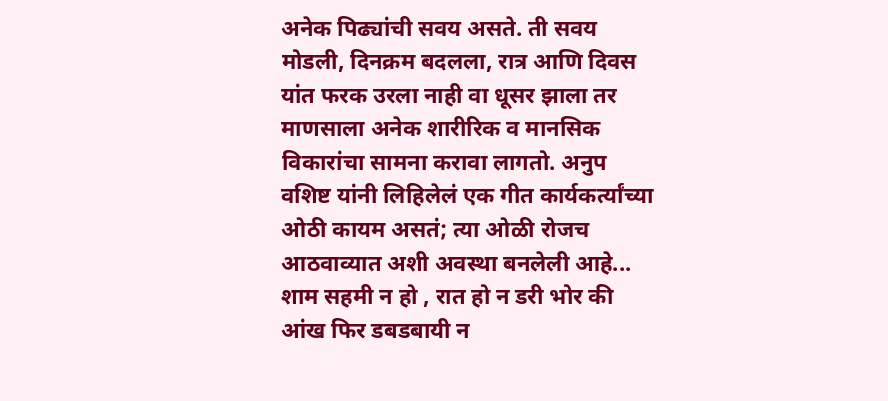अनेक पिढ्यांची सवय असते. ती सवय मोडली, दिनक्रम बदलला, रात्र आणि दिवस यांत फरक उरला नाही वा धूसर झाला तर माणसाला अनेक शारीरिक व मानसिक विकारांचा सामना करावा लागतो. अनुप वशिष्ट यांनी लिहिलेलं एक गीत कार्यकर्त्यांच्या ओठी कायम असतं; त्या ओळी रोजच आठवाव्यात अशी अवस्था बनलेली आहे... शाम सहमी न हो , रात हो न डरी भोर की आंख फिर डबडबायी न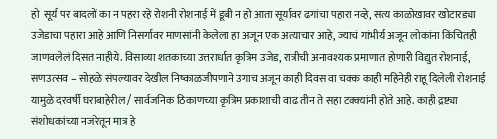हो  सूर्य पर बादलों का न पहरा रहे रोशनी रोशनाई में डूबी न हो आता सूर्यावर ढगांचा पहारा नव्हे, सत्य काळोखावर खोटारड्या उजेडाचा पहारा आहे आणि निसर्गावर माणसांनी केलेला हा अजून एक अत्याचार आहे, ज्याचं गांभीर्य अजून लोकांना किंचितही जाणवलेलं दिसत नाहीये. विसाव्या शतकाच्या उत्तरार्धात कृत्रिम उजेड, रात्रीची अनावश्यक प्रमाणात होणारी विद्युत रोशनाई, सणउत्सव – सोहळे संपल्यावर देखील निष्काळजीपणाने उगाच अजून काही दिवस वा चक्क काही महिनेही राहू दिलेली रोशनाई यामुळे दरवर्षी घराबाहेरील / सार्वजनिक ठिकाणच्या कृत्रिम प्रकाशाची वाढ तीन ते सहा टक्क्यांनी होते आहे. काही द्रष्ट्या संशोधकांच्या नजरेतून मात्र हे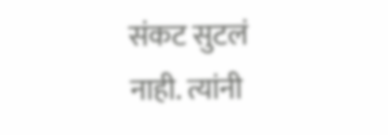संकट सुटलं नाही. त्यांनी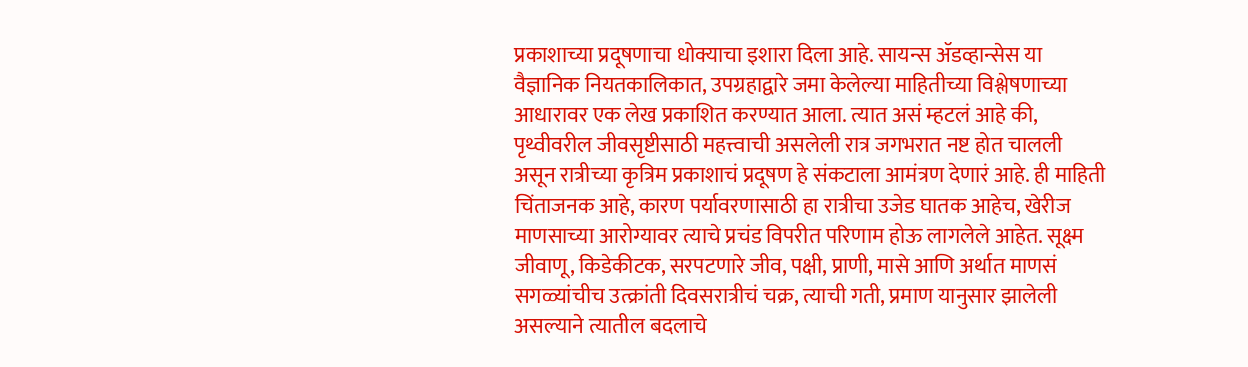प्रकाशाच्या प्रदूषणाचा धोक्याचा इशारा दिला आहे. सायन्स ॲडव्हान्सेस या वैज्ञानिक नियतकालिकात, उपग्रहाद्वारे जमा केलेल्या माहितीच्या विश्लेषणाच्या आधारावर एक लेख प्रकाशित करण्यात आला. त्यात असं म्हटलं आहे की, पृथ्वीवरील जीवसृष्टीसाठी महत्त्वाची असलेली रात्र जगभरात नष्ट होत चालली असून रात्रीच्या कृत्रिम प्रकाशाचं प्रदूषण हे संकटाला आमंत्रण देणारं आहे. ही माहिती चिंताजनक आहे, कारण पर्यावरणासाठी हा रात्रीचा उजेड घातक आहेच, खेरीज माणसाच्या आरोग्यावर त्याचे प्रचंड विपरीत परिणाम होऊ लागलेले आहेत. सूक्ष्म जीवाणू, किडेकीटक, सरपटणारे जीव, पक्षी, प्राणी, मासे आणि अर्थात माणसं सगळ्यांचीच उत्क्रांती दिवसरात्रीचं चक्र, त्याची गती, प्रमाण यानुसार झालेली असल्याने त्यातील बदलाचे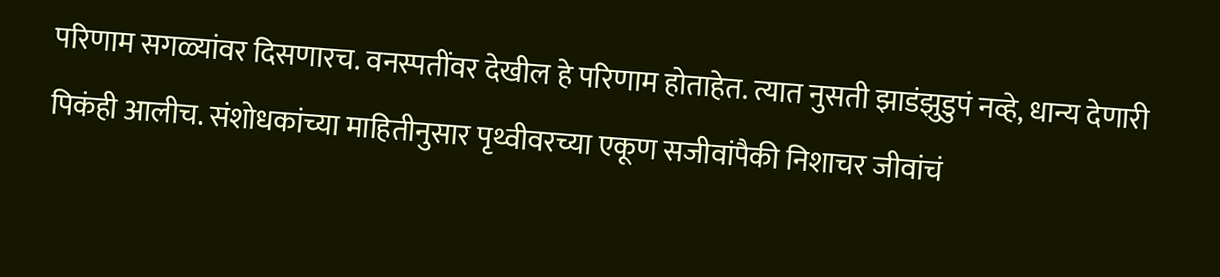परिणाम सगळ्यांवर दिसणारच. वनस्पतींवर देखील हे परिणाम होताहेत. त्यात नुसती झाडंझुडुपं नव्हे, धान्य देणारी पिकंही आलीच. संशोधकांच्या माहितीनुसार पृथ्वीवरच्या एकूण सजीवांपैकी निशाचर जीवांचं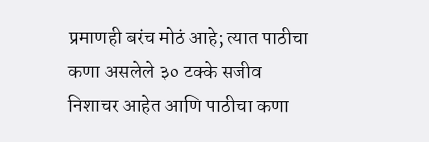प्रमाणही बरंच मोठं आहे; त्यात पाठीचा कणा असलेले ३० टक्के सजीव निशाचर आहेत आणि पाठीचा कणा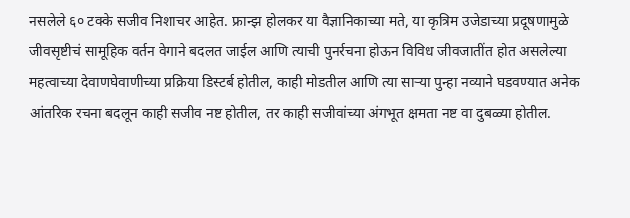नसलेले ६० टक्के सजीव निशाचर आहेत. फ्रान्झ होलकर या वैज्ञानिकाच्या मते, या कृत्रिम उजेडाच्या प्रदूषणामुळे जीवसृष्टीचं सामूहिक वर्तन वेगाने बदलत जाईल आणि त्याची पुनर्रचना होऊन विविध जीवजातींत होत असलेल्या महत्वाच्या देवाणघेवाणीच्या प्रक्रिया डिस्टर्ब होतील, काही मोडतील आणि त्या साऱ्या पुन्हा नव्याने घडवण्यात अनेक आंतरिक रचना बदलून काही सजीव नष्ट होतील, तर काही सजीवांच्या अंगभूत क्षमता नष्ट वा दुबळ्या होतील.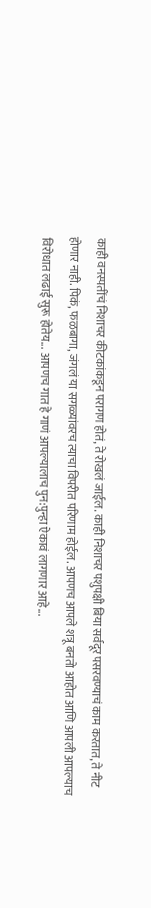काही वनस्पतींचं निशाचर कीटकांकडून परागण होतं, ते रोखलं जाईल. काही निशाचर पशुपक्षी बिया सर्वदूर पसरवण्याचं काम करतात, ते नीट होणार नाही. पिकं, फळबागा, जंगलं या सगळ्यांवरच त्याचा विपरीत परिणाम होईल. आपणच आपले शत्रू बनतो आहोत आणि आपली आपल्याच विरोधात लढाई सुरू होतेय... आपणच गात हे गाणं आपल्यालाच पुन:पुन्हा ऐकावं लागणार आहे...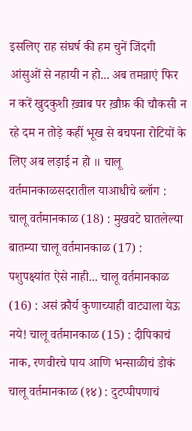इसलिए राह संघर्ष की हम चुनें जिंदगी आंसुओं से नहायी न हो... अब तमन्नाएं फिर न करें खुदकुशी ख़्वाब पर ख़ौफ़ की चौकसी न रहे दम न तोड़े कहीं भूख से बचपना रोटियों के लिए अब लड़ाई न हो ॥ चालू वर्तमानकाळसदरातील याआधीचे ब्लॉग : चालू वर्तमानकाळ (18) : मुखवटे घातलेल्या बातम्या चालू वर्तमानकाळ (17) : पशुपक्ष्यांत ऐसे नाही... चालू वर्तमानकाळ (16) : असं क्रौर्य कुणाच्याही वाट्याला येऊ नये! चालू वर्तमानकाळ (15) : दीपिकाचं नाक, रणवीरचे पाय आणि भन्साळीचं डोकं चालू वर्तमानकाळ (१४) : दुटप्पीपणाचं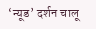‘न्यूड’ दर्शन चालू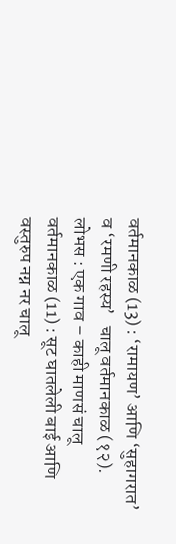वर्तमानकाळ (13) : ‘रामायण’ आणि ‘सुहागरात’ व ‘रमणी रहस्य’   चालू वर्तमानकाळ (१२). लोभस : एक गाव – काही माणसं चालू वर्तमानकाळ (11) : सूट घातलेली बाई आणि वस्तुरुप नग्न नर चालू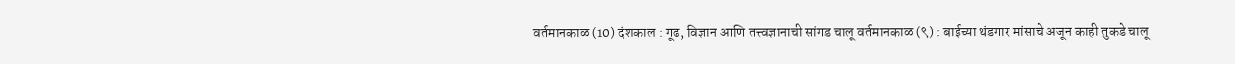वर्तमानकाळ (10) दंशकाल : गूढ, विज्ञान आणि तत्त्वज्ञानाची सांगड चालू वर्तमानकाळ (९) : बाईच्या थंडगार मांसाचे अजून काही तुकडे चालू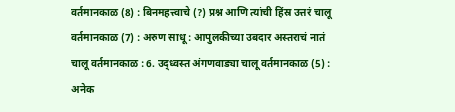वर्तमानकाळ (8) : बिनमहत्त्वाचे (?) प्रश्न आणि त्यांची हिंस्र उत्तरं चालू वर्तमानकाळ (7) : अरुण साधू : आपुलकीच्या उबदार अस्तराचं नातं चालू वर्तमानकाळ : 6. उद्ध्वस्त अंगणवाड्या चालू वर्तमानकाळ (5) : अनेक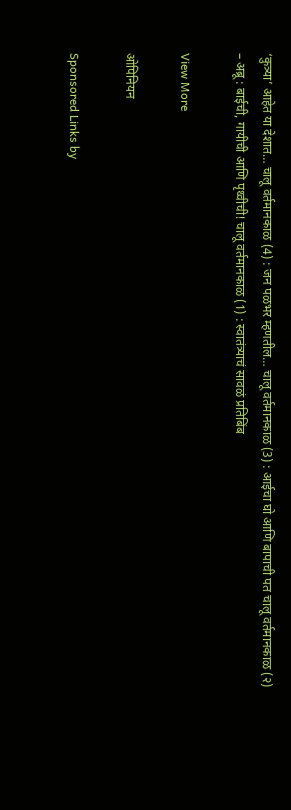‘कुत्र्या’ आहेत या देशात… चालू वर्तमानकाळ (4) : जन पळभर म्हणतील… चालू वर्तमानकाळ (3) : आईचा घो आणि बापाची पत चालू वर्तमानकाळ (२) – अब्रू : बाईची, गायीची आणि पृथ्वीची! चालू वर्तमानकाळ (1) : स्वातंत्र्याचं सावळं प्रतिबिंब

View More

ओपिनियन

Sponsored Links by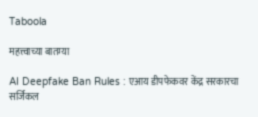Taboola

महत्त्वाच्या बातम्या

AI Deepfake Ban Rules : एआय डीपफेकवर केंद्र सरकारचा सर्जिकल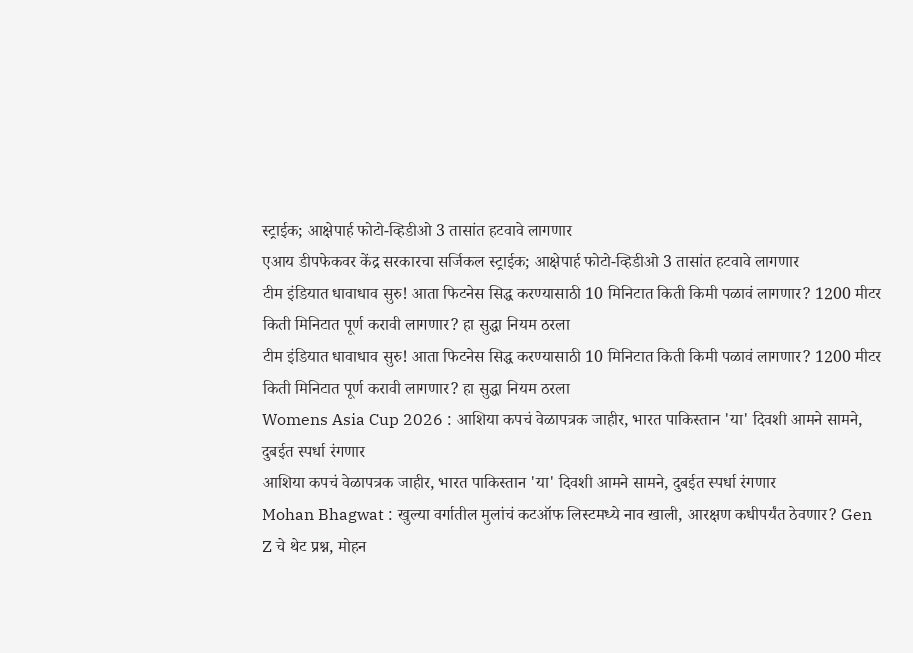स्ट्राईक; आक्षेपार्ह फोटो-व्हिडीओ 3 तासांत हटवावे लागणार
एआय डीपफेकवर केंद्र सरकारचा सर्जिकल स्ट्राईक; आक्षेपार्ह फोटो-व्हिडीओ 3 तासांत हटवावे लागणार
टीम इंडियात धावाधाव सुरु! आता फिटनेस सिद्ध करण्यासाठी 10 मिनिटात किती किमी पळावं लागणार? 1200 मीटर किती मिनिटात पूर्ण करावी लागणार? हा सुद्धा नियम ठरला
टीम इंडियात धावाधाव सुरु! आता फिटनेस सिद्ध करण्यासाठी 10 मिनिटात किती किमी पळावं लागणार? 1200 मीटर किती मिनिटात पूर्ण करावी लागणार? हा सुद्धा नियम ठरला
Womens Asia Cup 2026 : आशिया कपचं वेळापत्रक जाहीर, भारत पाकिस्तान 'या' दिवशी आमने सामने, दुबईत स्पर्धा रंगणार
आशिया कपचं वेळापत्रक जाहीर, भारत पाकिस्तान 'या' दिवशी आमने सामने, दुबईत स्पर्धा रंगणार
Mohan Bhagwat : खुल्या वर्गातील मुलांचं कटऑफ लिस्टमध्ये नाव खाली, आरक्षण कधीपर्यंत ठेवणार? Gen Z चे थेट प्रश्न, मोहन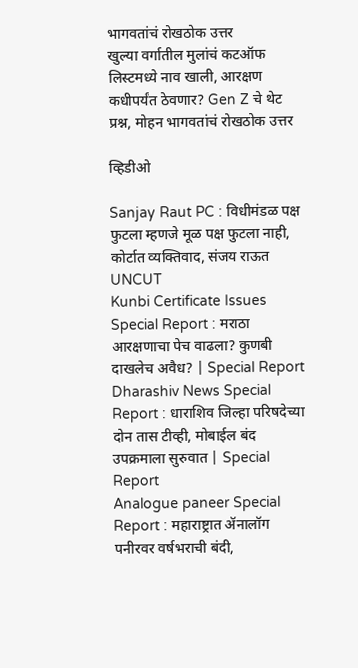भागवतांचं रोखठोक उत्तर
खुल्या वर्गातील मुलांचं कटऑफ लिस्टमध्ये नाव खाली, आरक्षण कधीपर्यंत ठेवणार? Gen Z चे थेट प्रश्न, मोहन भागवतांचं रोखठोक उत्तर

व्हिडीओ

Sanjay Raut PC : विधीमंडळ पक्ष फुटला म्हणजे मूळ पक्ष फुटला नाही, कोर्टात व्यक्तिवाद, संजय राऊत UNCUT
Kunbi Certificate Issues Special Report : मराठा आरक्षणाचा पेच वाढला? कुणबी दाखलेच अवैध? | Special Report
Dharashiv News Special Report : धाराशिव जिल्हा परिषदेच्या दोन तास टीव्ही, मोबाईल बंद उपक्रमाला सुरुवात | Special Report
Analogue paneer Special Report : महाराष्ट्रात ॲनालॉग पनीरवर वर्षभराची बंदी,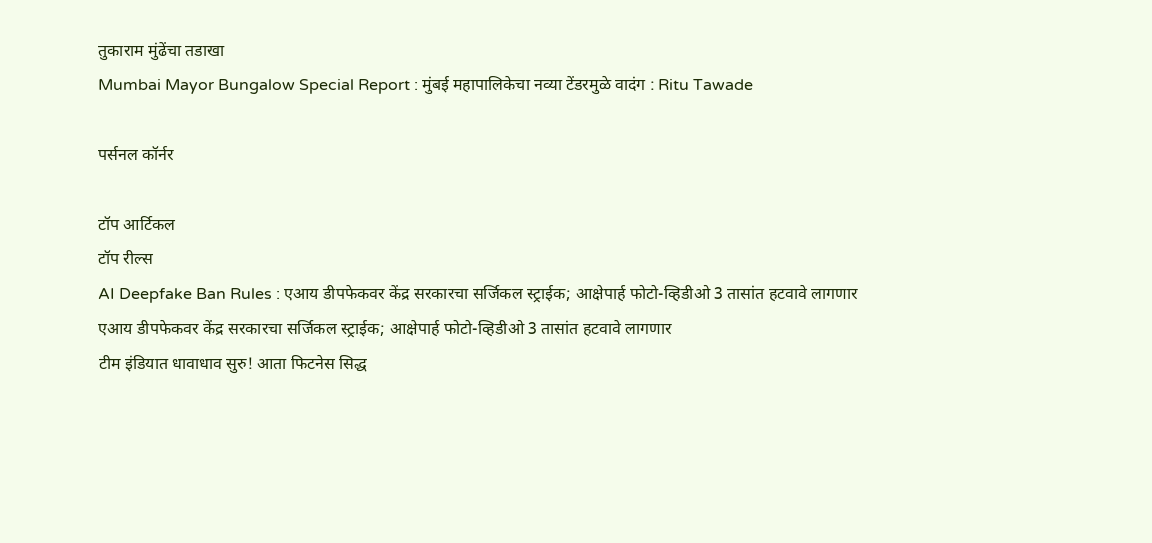तुकाराम मुंढेंचा तडाखा
Mumbai Mayor Bungalow Special Report : मुंबई महापालिकेचा नव्या टेंडरमुळे वादंग : Ritu Tawade

पर्सनल कॉर्नर

टॉप आर्टिकल
टॉप रील्स
AI Deepfake Ban Rules : एआय डीपफेकवर केंद्र सरकारचा सर्जिकल स्ट्राईक; आक्षेपार्ह फोटो-व्हिडीओ 3 तासांत हटवावे लागणार
एआय डीपफेकवर केंद्र सरकारचा सर्जिकल स्ट्राईक; आक्षेपार्ह फोटो-व्हिडीओ 3 तासांत हटवावे लागणार
टीम इंडियात धावाधाव सुरु! आता फिटनेस सिद्ध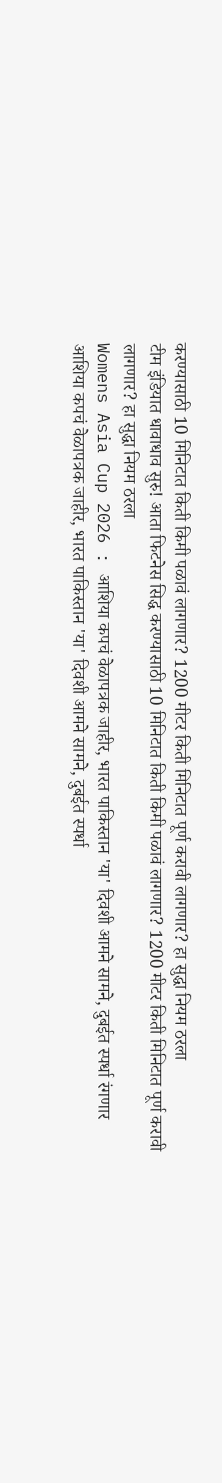करण्यासाठी 10 मिनिटात किती किमी पळावं लागणार? 1200 मीटर किती मिनिटात पूर्ण करावी लागणार? हा सुद्धा नियम ठरला
टीम इंडियात धावाधाव सुरु! आता फिटनेस सिद्ध करण्यासाठी 10 मिनिटात किती किमी पळावं लागणार? 1200 मीटर किती मिनिटात पूर्ण करावी लागणार? हा सुद्धा नियम ठरला
Womens Asia Cup 2026 : आशिया कपचं वेळापत्रक जाहीर, भारत पाकिस्तान 'या' दिवशी आमने सामने, दुबईत स्पर्धा रंगणार
आशिया कपचं वेळापत्रक जाहीर, भारत पाकिस्तान 'या' दिवशी आमने सामने, दुबईत स्पर्धा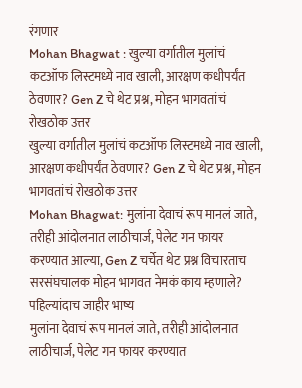रंगणार
Mohan Bhagwat : खुल्या वर्गातील मुलांचं कटऑफ लिस्टमध्ये नाव खाली, आरक्षण कधीपर्यंत ठेवणार? Gen Z चे थेट प्रश्न, मोहन भागवतांचं रोखठोक उत्तर
खुल्या वर्गातील मुलांचं कटऑफ लिस्टमध्ये नाव खाली, आरक्षण कधीपर्यंत ठेवणार? Gen Z चे थेट प्रश्न, मोहन भागवतांचं रोखठोक उत्तर
Mohan Bhagwat: मुलांना देवाचं रूप मानलं जाते, तरीही आंदोलनात लाठीचार्ज, पेलेट गन फायर करण्यात आल्या, Gen Z चर्चेत थेट प्रश्न विचारताच सरसंघचालक मोहन भागवत नेमकं काय म्हणाले? पहिल्यांदाच जाहीर भाष्य
मुलांना देवाचं रूप मानलं जाते, तरीही आंदोलनात लाठीचार्ज, पेलेट गन फायर करण्यात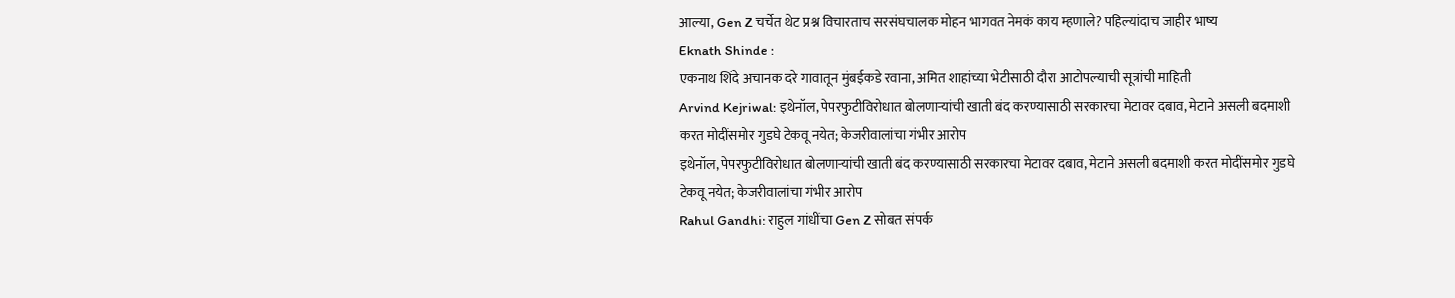आल्या, Gen Z चर्चेत थेट प्रश्न विचारताच सरसंघचालक मोहन भागवत नेमकं काय म्हणाले? पहिल्यांदाच जाहीर भाष्य
Eknath Shinde :
एकनाथ शिंदे अचानक दरे गावातून मुंबईकडे रवाना, अमित शाहांच्या भेटीसाठी दौरा आटोपल्याची सूत्रांची माहिती
Arvind Kejriwal: इथेनॉल, पेपरफुटीविरोधात बोलणाऱ्यांची खाती बंद करण्यासाठी सरकारचा मेटावर दबाव, मेटाने असली बदमाशी करत मोदींसमोर गुडघे टेकवू नयेत; केजरीवालांचा गंभीर आरोप
इथेनॉल, पेपरफुटीविरोधात बोलणाऱ्यांची खाती बंद करण्यासाठी सरकारचा मेटावर दबाव, मेटाने असली बदमाशी करत मोदींसमोर गुडघे टेकवू नयेत; केजरीवालांचा गंभीर आरोप
Rahul Gandhi: राहुल गांधींचा Gen Z सोबत संपर्क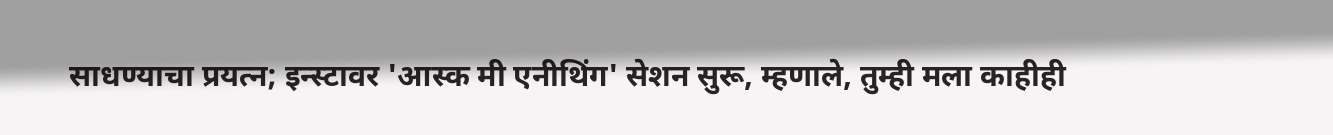साधण्याचा प्रयत्न; इन्स्टावर 'आस्क मी एनीथिंग' सेशन सुरू, म्हणाले, तुम्ही मला काहीही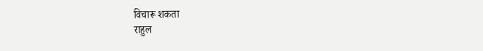विचारू शकता
राहुल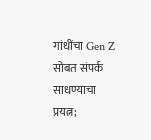गांधींचा Gen Z सोबत संपर्क साधण्याचा प्रयत्न;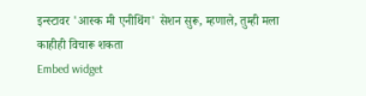इन्स्टावर 'आस्क मी एनीथिंग' सेशन सुरू, म्हणाले, तुम्ही मला काहीही विचारू शकता
Embed widget